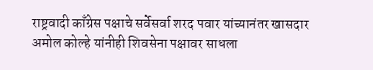राष्ट्रवादी काँग्रेस पक्षाचे सर्वेसर्वा शरद पवार यांच्यानंतर खासदार अमोल कोल्हे यांनीही शिवसेना पक्षावर साधला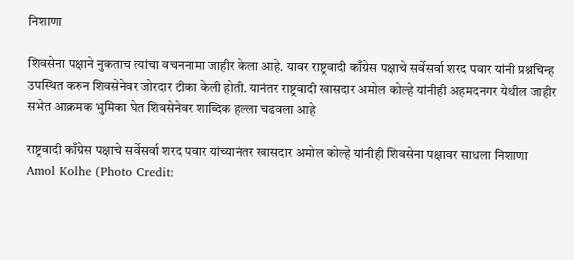निशाणा

शिवसेना पक्षाने नुकताच त्यांचा वचननामा जाहीर केला आहे. यावर राष्ट्रवादी काँग्रेस पक्षाचे सर्वेसर्वा शरद पवार यांनी प्रश्नचिन्ह उपस्थित करुन शिवसेनेवर जोरदार टीका केली होती. यानंतर राष्ट्रवादी खासदार अमोल कोल्हे यांनीही अहमदनगर येथील जाहीर सभेत आक्रमक भुमिका घेत शिवसेनेवर शाब्दिक हल्ला चढवला आहे

राष्ट्रवादी काँग्रेस पक्षाचे सर्वेसर्वा शरद पवार यांच्यानंतर खासदार अमोल कोल्हे यांनीही शिवसेना पक्षावर साधला निशाणा
Amol Kolhe (Photo Credit: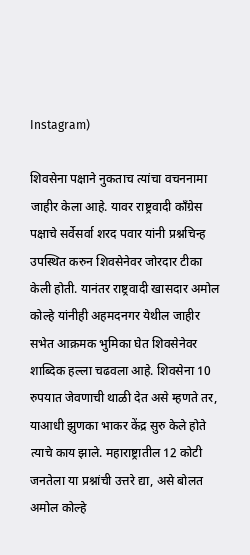Instagram)

शिवसेना पक्षाने नुकताच त्यांचा वचननामा जाहीर केला आहे. यावर राष्ट्रवादी काँग्रेस पक्षाचे सर्वेसर्वा शरद पवार यांनी प्रश्नचिन्ह उपस्थित करुन शिवसेनेवर जोरदार टीका केली होती. यानंतर राष्ट्रवादी खासदार अमोल कोल्हे यांनीही अहमदनगर येथील जाहीर सभेत आक्रमक भुमिका घेत शिवसेनेवर शाब्दिक हल्ला चढवला आहे. शिवसेना 10 रुपयात जेवणाची थाळी देत असे म्हणते तर, याआधी झुणका भाकर केंद्र सुरु केले होते त्याचे काय झाले. महाराष्ट्रातील 12 कोटी जनतेला या प्रश्नांची उत्तरे द्या, असे बोलत अमोल कोल्हे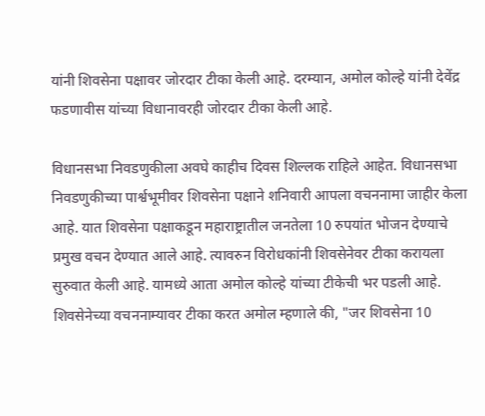यांनी शिवसेना पक्षावर जोरदार टीका केली आहे. दरम्यान, अमोल कोल्हे यांनी देवेंद्र फडणावीस यांच्या विधानावरही जोरदार टीका केली आहे.

विधानसभा निवडणुकीला अवघे काहीच दिवस शिल्लक राहिले आहेत. विधानसभा निवडणुकीच्या पार्श्वभूमीवर शिवसेना पक्षाने शनिवारी आपला वचननामा जाहीर केला आहे. यात शिवसेना पक्षाकडून महाराष्ट्रातील जनतेला 10 रुपयांत भोजन देण्याचे प्रमुख वचन देण्यात आले आहे. त्यावरुन विरोधकांनी शिवसेनेवर टीका करायला सुरुवात केली आहे. यामध्ये आता अमोल कोल्हे यांच्या टीकेची भर पडली आहे. शिवसेनेच्या वचननाम्यावर टीका करत अमोल म्हणाले की, "जर शिवसेना 10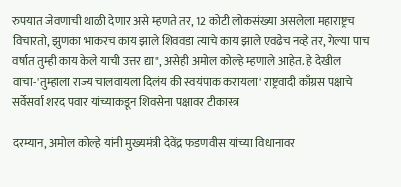रुपयात जेवणाची थाळी देणार असे म्हणते तर, 12 कोटी लोकसंख्या असलेला महाराष्ट्रच विचारतो, झुणका भाकरच काय झाले शिववडा त्याचे काय झाले एवढेच नव्हे तर, गेल्या पाच वर्षात तुम्ही काय केले याची उत्तर द्या", असेही अमोल कोल्हे म्हणाले आहेत. हे देखील वाचा-'तुम्हाला राज्य चालवायला दिलंय की स्वयंपाक करायला' राष्ट्रवादी काँग्रस पक्षाचे सर्वेसर्वा शरद पवार यांच्याकडून शिवसेना पक्षावर टीकास्त्र

दरम्यान, अमोल कोल्हे यांनी मुख्यमंत्री देवेंद्र फडणवीस यांच्या विधानावर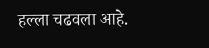हल्ला चढवला आहे.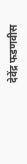देवेंद्र फडणवीस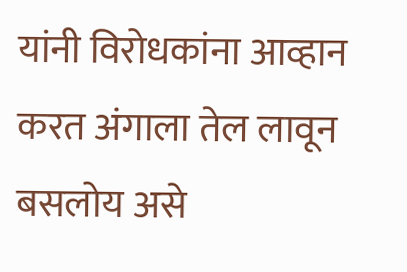यांनी विरोधकांना आव्हान करत अंगाला तेल लावून बसलोय असे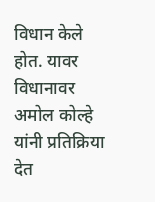विधान केले होत. यावर विधानावर अमोल कोल्हे यांनी प्रतिक्रिया देत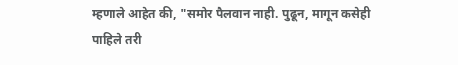म्हणाले आहेत की, "समोर पैलवान नाही. पुढून, मागून कसेही पाहिले तरी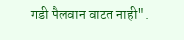गडी पैलवान वाटत नाही".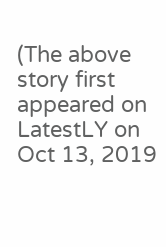(The above story first appeared on LatestLY on Oct 13, 2019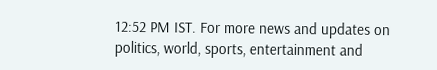12:52 PM IST. For more news and updates on politics, world, sports, entertainment and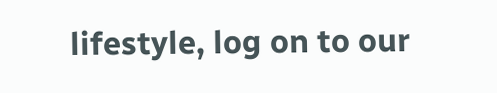lifestyle, log on to our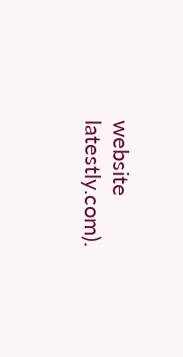website latestly.com).